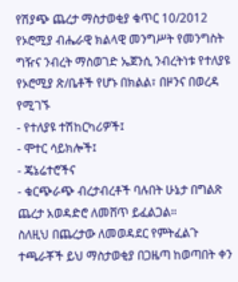የሽያጭ ጨረታ ማስታወቂያ ቁጥር 10/2012
የኦሮሚያ ብሔራዊ ክልላዊ መንግሥት የመንግስት ግዥና ንብረት ማስወገድ ኤጀንሲ ንብረትነቱ የተለያዩ የኦሮሚያ ጽ/ቤቶች የሆኑ በክልል፣ በዞንና በወረዳ የሚገኙ
- የተለያዩ ተሽከርካሪዎች፤
- ሞተር ሳይክሎች፤
- ጄኔሬተሮችና
- ቁርጭራጭ ብረታብረቶች ባሉበት ሁኔታ በግልጽ ጨረታ አወዳድሮ ለመሸጥ ይፈልጋል።
ስለዚህ በጨረታው ለመወዳደር የምትፈልጉ ተጫራቾች ይህ ማስታወቂያ በጋዜጣ ከወጣበት ቀን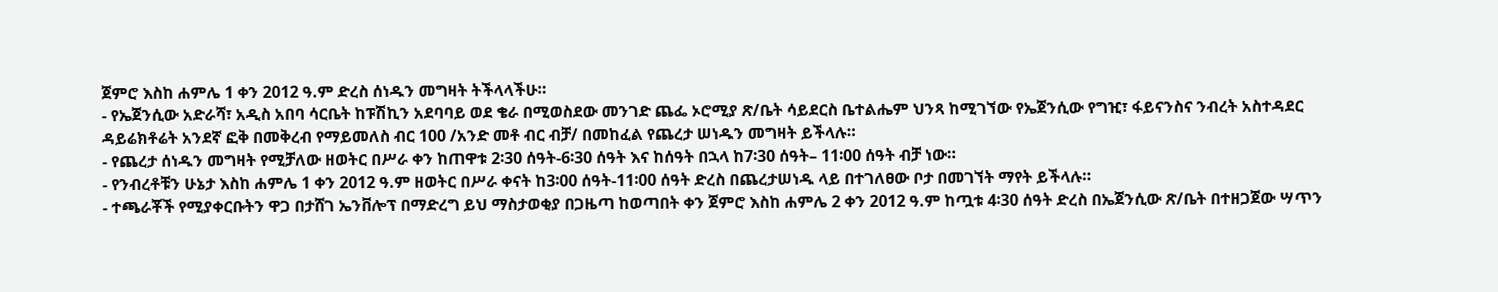ጀምሮ እስከ ሐምሌ 1 ቀን 2012 ዓ.ም ድረስ ሰነዱን መግዛት ትችላላችሁ።
- የኤጀንሲው አድራሻ፣ አዲስ አበባ ሳርቤት ከፑሽኪን አደባባይ ወደ ቄራ በሚወስደው መንገድ ጨፌ ኦሮሚያ ጽ/ቤት ሳይደርስ ቤተልሔም ህንጻ ከሚገኘው የኤጀንሲው የግዢ፣ ፋይናንስና ንብረት አስተዳደር ዳይሬክቶሬት አንደኛ ፎቅ በመቅረብ የማይመለስ ብር 100 /አንድ መቶ ብር ብቻ/ በመከፈል የጨረታ ሠነዱን መግዛት ይችላሉ።
- የጨረታ ሰነዱን መግዛት የሚቻለው ዘወትር በሥራ ቀን ከጠዋቱ 2፡30 ሰዓት-6፡30 ሰዓት እና ከሰዓት በኋላ ከ7፡30 ሰዓት– 11፡00 ሰዓት ብቻ ነው።
- የንብረቶቹን ሁኔታ እስከ ሐምሌ 1 ቀን 2012 ዓ.ም ዘወትር በሥራ ቀናት ከ3፡00 ሰዓት-11፡00 ሰዓት ድረስ በጨረታሠነዱ ላይ በተገለፀው ቦታ በመገኘት ማየት ይችላሉ።
- ተጫራቾች የሚያቀርቡትን ዋጋ በታሸገ ኤንቨሎፕ በማድረግ ይህ ማስታወቂያ በጋዜጣ ከወጣበት ቀን ጀምሮ እስከ ሐምሌ 2 ቀን 2012 ዓ.ም ከጧቱ 4፡30 ሰዓት ድረስ በኤጀንሲው ጽ/ቤት በተዘጋጀው ሣጥን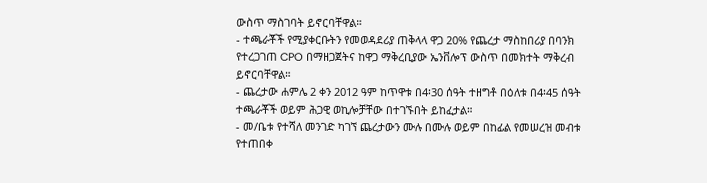ውስጥ ማስገባት ይኖርባቸዋል።
- ተጫራቾች የሚያቀርቡትን የመወዳደሪያ ጠቅላላ ዋጋ 20% የጨረታ ማስከበሪያ በባንክ የተረጋገጠ CPO በማዘጋጀትና ከዋጋ ማቅረቢያው ኤንቨሎፕ ውስጥ በመክተት ማቅረብ ይኖርባቸዋል።
- ጨረታው ሐምሌ 2 ቀን 2012 ዓም ከጥዋቱ በ4፡30 ሰዓት ተዘግቶ በዕለቱ በ4፡45 ሰዓት ተጫራቾች ወይም ሕጋዊ ወኪሎቻቸው በተገኙበት ይከፈታል።
- መ/ቤቱ የተሻለ መንገድ ካገኘ ጨረታውን ሙሉ በሙሉ ወይም በከፊል የመሠረዝ መብቱ የተጠበቀ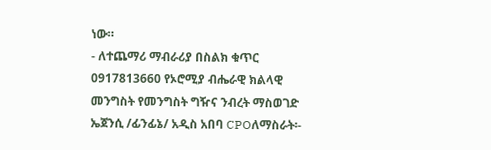ነው።
- ለተጨማሪ ማብራሪያ በስልክ ቁጥር 0917813660 የኦሮሚያ ብሔራዊ ክልላዊ መንግስት የመንግስት ግዥና ንብረት ማስወገድ ኤጀንሲ /ፊንፊኔ/ አዲስ አበባ CPOለማስራት፡-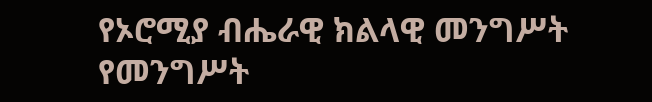የኦሮሚያ ብሔራዊ ክልላዊ መንግሥት የመንግሥት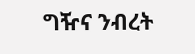ግዥና ንብረት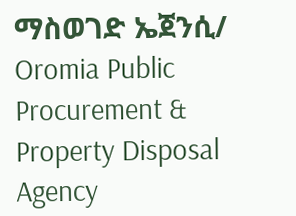ማስወገድ ኤጀንሲ/
Oromia Public Procurement & Property Disposal Agency